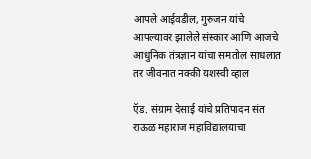आपले आईवडील, गुरुजन यांचे आपल्यावर झालेले संस्कार आणि आजचे आधुनिक तंत्रज्ञान यांचा समतोल साधलात तर जीवनात नक्की यशस्वी व्हाल

ऍड. संग्राम देसाई यांचे प्रतिपादन संत राऊळ महाराज महाविद्यालयाचा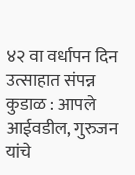४२ वा वर्धापन दिन उत्साहात संपन्न कुडाळ : आपले आईवडील, गुरुजन यांचे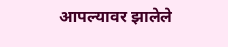आपल्यावर झालेले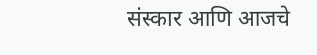संस्कार आणि आजचे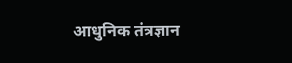आधुनिक तंत्रज्ञान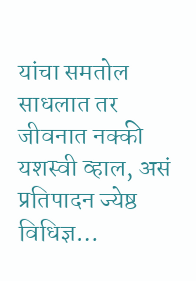यांचा समतोल साधलात तर जीवनात नक्की यशस्वी व्हाल, असं प्रतिपादन ज्येष्ठ विधिज्ञ…